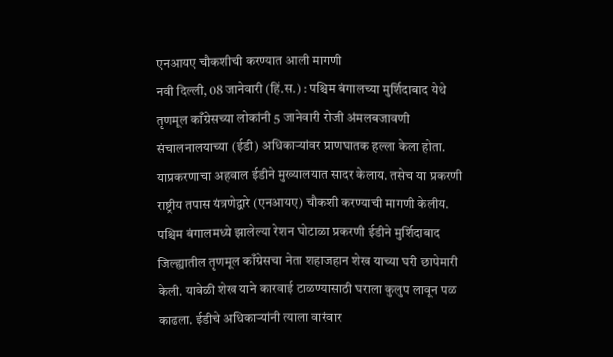एनआयए चौकशीची करण्यात आली मागणी
नवी दिल्ली, 08 जानेवारी (हिं.स.) : पश्चिम बंगालच्या मुर्शिदाबाद येथे तृणमूल काँग्रेसच्या लोकांनी 5 जानेवारी रोजी अंमलबजावणी संचालनालयाच्या (ईडी) अधिकाऱ्यांवर प्राणघातक हल्ला केला होता. याप्रकरणाचा अहवाल ईडीने मुख्यालयात सादर केलाय. तसेच या प्रकरणी राष्ट्रीय तपास यंत्रणेद्वारे (एनआयए) चौकशी करण्याची मागणी केलीय.
पश्चिम बंगालमध्ये झालेल्या रेशन घोटाळा प्रकरणी ईडीने मुर्शिदाबाद जिल्ह्यातील तृणमूल काँग्रेसचा नेता शहाजहान शेख याच्या घरी छापेमारी केली. यावेळी शेख याने कारवाई टाळण्यासाठी घराला कुलुप लावून पळ काढला. ईडीचे अधिकाऱ्यांनी त्याला वारंवार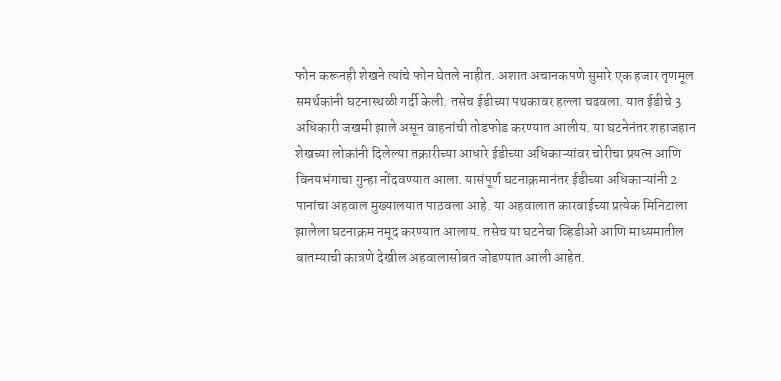फोन करूनही शेखने त्यांचे फोन घेतले नाहीत. अशात अचानकपणे सुमारे एक हजार तृणमूल समर्थकांनी घटनास्थळी गर्दी केली. तसेच ईडीच्या पथकावर हल्ला चढवला. यात ईडीचे 3 अधिकारी जखमी झाले असून वाहनांची तोडफोड करण्यात आलीय. या घटनेनंतर शहाजहान शेखच्या लोकांनी दिलेल्या तक्रारीच्या आधारे ईडीच्या अधिकाऱ्यांवर चोरीचा प्रयत्न आणि विनयभंगाचा गुन्हा नोंदवण्यात आला. यासंपूर्ण घटनाक्रमानंतर ईडीच्या अधिकाऱ्यांनी 2 पानांचा अहवाल मुख्यालयात पाठवला आहे. या अहवालात कारवाईच्या प्रत्येक मिनिटाला झालेला घटनाक्रम नमूद करण्यात आलाय. तसेच या घटनेचा व्हिडीओ आणि माध्यमातील बातम्याची कात्रणे देखील अहवालासोबत जोडण्यात आली आहेत.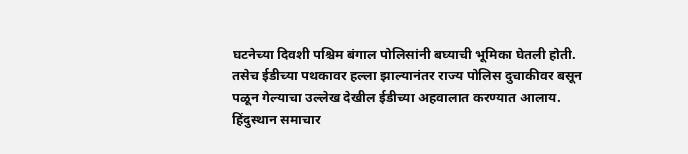घटनेच्या दिवशी पश्चिम बंगाल पोलिसांनी बघ्याची भूमिका घेतली होती. तसेच ईडीच्या पथकावर हल्ला झाल्यानंतर राज्य पोलिस दुचाकीवर बसून पळून गेल्याचा उल्लेख देखील ईडीच्या अहवालात करण्यात आलाय.
हिंदुस्थान समाचार